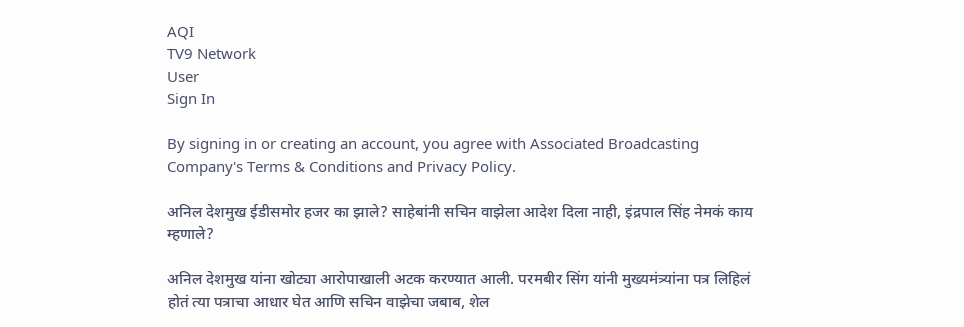AQI
TV9 Network
User
Sign In

By signing in or creating an account, you agree with Associated Broadcasting Company's Terms & Conditions and Privacy Policy.

अनिल देशमुख ईडीसमोर हजर का झाले? साहेबांनी सचिन वाझेला आदेश दिला नाही, इंद्रपाल सिंह नेमकं काय म्हणाले?

अनिल देशमुख यांना खोट्या आरोपाखाली अटक करण्यात आली. परमबीर सिंग यांनी मुख्यमंत्र्यांना पत्र लिहिलं होतं त्या पत्राचा आधार घेत आणि सचिन वाझेचा जबाब, शेल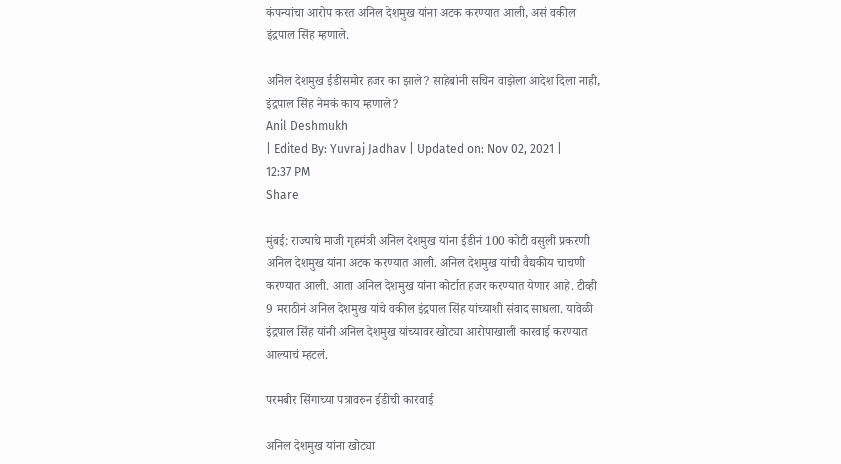कंपन्यांचा आरोप करत अनिल देशमुख यांना अटक करण्यात आली, असं वकील इंद्रपाल सिंह म्हणाले.

अनिल देशमुख ईडीसमोर हजर का झाले? साहेबांनी सचिन वाझेला आदेश दिला नाही, इंद्रपाल सिंह नेमकं काय म्हणाले?
Anil Deshmukh
| Edited By: Yuvraj Jadhav | Updated on: Nov 02, 2021 | 12:37 PM
Share

मुंबई: राज्याचे माजी गृहमंत्री अनिल देशमुख यांना ईडीनं 100 कोटी वसुली प्रकरणी अनिल देशमुख यांना अटक करण्यात आली. अनिल देशमुख यांची वैद्यकीय चाचणी करण्यात आली. आता अनिल देशमुख यांना कोर्टात हजर करण्यात येणार आहे. टीव्ही 9 मराठीनं अनिल देशमुख यांचे वकील इंद्रपाल सिंह यांच्याशी संवाद साधला. यावेळी इंद्रपाल सिंह यांनी अनिल देशमुख यांच्यावर खोट्या आरोपाखाली कारवाई करण्यात आल्याचं म्हटलं.

परमबीर सिंगाच्या पत्रावरुन ईडीची कारवाई

अनिल देशमुख यांना खोट्या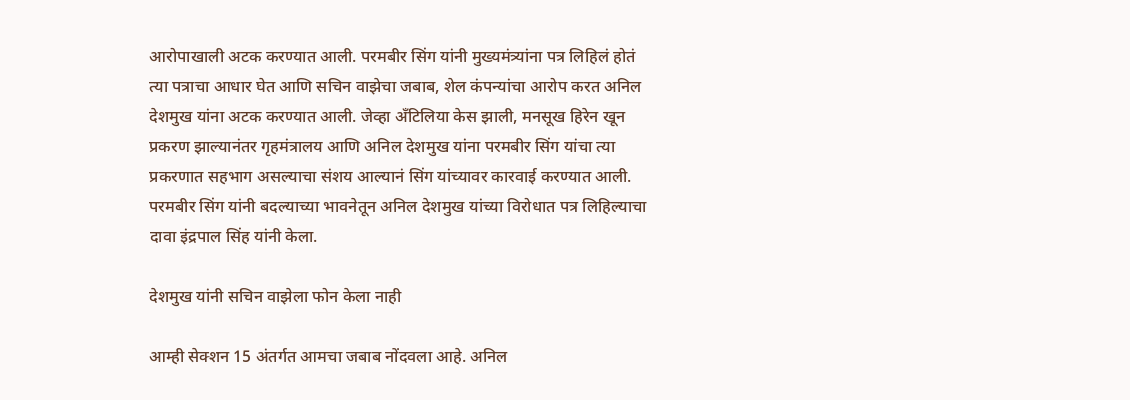आरोपाखाली अटक करण्यात आली. परमबीर सिंग यांनी मुख्यमंत्र्यांना पत्र लिहिलं होतं त्या पत्राचा आधार घेत आणि सचिन वाझेचा जबाब, शेल कंपन्यांचा आरोप करत अनिल देशमुख यांना अटक करण्यात आली. जेव्हा अँटिलिया केस झाली, मनसूख हिरेन खून प्रकरण झाल्यानंतर गृहमंत्रालय आणि अनिल देशमुख यांना परमबीर सिंग यांचा त्या प्रकरणात सहभाग असल्याचा संशय आल्यानं सिंग यांच्यावर कारवाई करण्यात आली. परमबीर सिंग यांनी बदल्याच्या भावनेतून अनिल देशमुख यांच्या विरोधात पत्र लिहिल्याचा दावा इंद्रपाल सिंह यांनी केला.

देशमुख यांनी सचिन वाझेला फोन केला नाही

आम्ही सेक्शन 15 अंतर्गत आमचा जबाब नोंदवला आहे. अनिल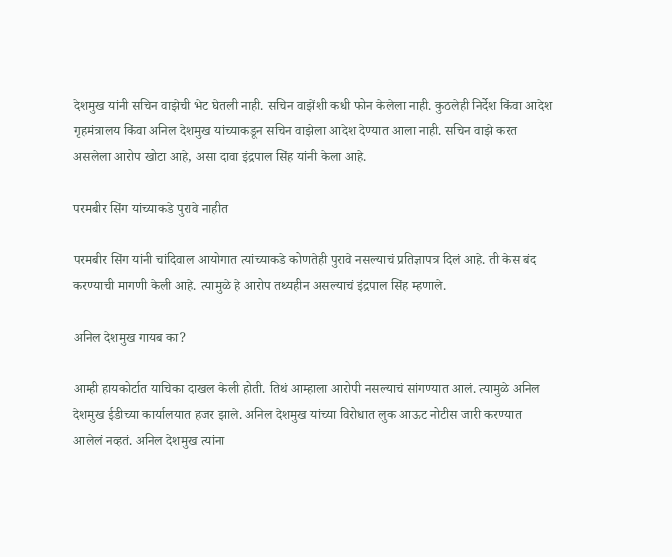देशमुख यांनी सचिन वाझेची भेट घेतली नाही. सचिन वाझेंशी कधी फोन केलेला नाही. कुठलेही निर्देश किंवा आदेश गृहमंत्रालय किंवा अनिल देशमुख यांच्याकडून सचिन वाझेला आदेश देण्यात आला नाही. सचिन वाझे करत असलेला आरोप खोटा आहे, असा दावा इंद्रपाल सिंह यांनी केला आहे.

परमबीर सिंग यांच्याकडे पुरावे नाहीत

परमबीर सिंग यांनी चांदिवाल आयोगात त्यांच्याकडे कोणतेही पुरावे नसल्याचं प्रतिज्ञापत्र दिलं आहे. ती केस बंद करण्याची मागणी केली आहे. त्यामुळे हे आरोप तथ्यहीन असल्याचं इंद्रपाल सिंह म्हणाले.

अनिल देशमुख गायब का?

आम्ही हायकोर्टात याचिका दाखल केली होती. तिथं आम्हाला आरोपी नसल्याचं सांगण्यात आलं. त्यामुळे अनिल देशमुख ईडीच्या कार्यालयात हजर झाले. अनिल देशमुख यांच्या विरोधात लुक आऊट नोटीस जारी करण्यात आलेलं नव्हतं. अनिल देशमुख त्यांना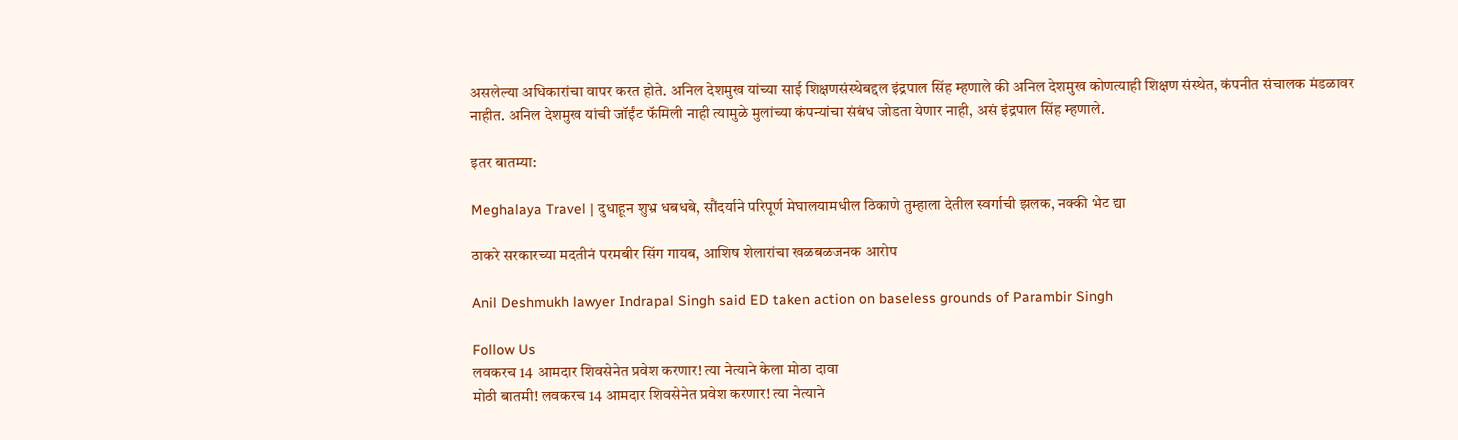असलेल्या अधिकारांचा वापर करत होते. अनिल देशमुख यांच्या साई शिक्षणसंस्थेबद्दल इंद्रपाल सिंह म्हणाले की अनिल देशमुख कोणत्याही शिक्षण संस्थेत, कंपनीत संचालक मंडळावर नाहीत. अनिल देशमुख यांची जॉईंट फॅमिली नाही त्यामुळे मुलांच्या कंपन्यांचा संबंध जोडता येणार नाही, असं इंद्रपाल सिंह म्हणाले.

इतर बातम्या:

Meghalaya Travel | दुधाहून शुभ्र धबधबे, सौंदर्याने परिपूर्ण मेघालयामधील ठिकाणे तुम्हाला देतील स्वर्गाची झलक, नक्की भेट द्या

ठाकरे सरकारच्या मदतीनं परमबीर सिंग गायब, आशिष शेलारांचा खळबळजनक आरोप

Anil Deshmukh lawyer Indrapal Singh said ED taken action on baseless grounds of Parambir Singh

Follow Us
लवकरच 14 आमदार शिवसेनेत प्रवेश करणार! त्या नेत्याने केला मोठा दावा
मोठी बातमी! लवकरच 14 आमदार शिवसेनेत प्रवेश करणार! त्या नेत्याने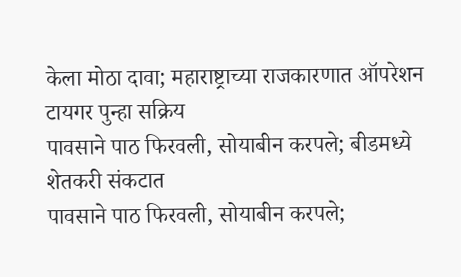केला मोठा दावा; महाराष्ट्राच्या राजकारणात ऑपरेशन टायगर पुन्हा सक्रिय
पावसाने पाठ फिरवली, सोयाबीन करपले; बीडमध्ये शेतकरी संकटात
पावसाने पाठ फिरवली, सोयाबीन करपले;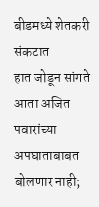बीडमध्ये शेतकरी संकटात
हात जोडून सांगते आता अजित पवारांच्या अपघाताबाबत बोलणार नाही;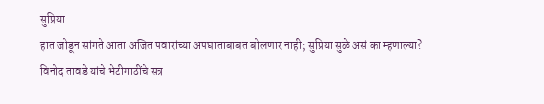सुप्रिया
हात जोडून सांगते आता अजित पवारांच्या अपघाताबाबत बोलणार नाही; सुप्रिया सुळे असं का म्हणाल्या?
विनोद तावडे यांचे भेटीगाठींचे सत्र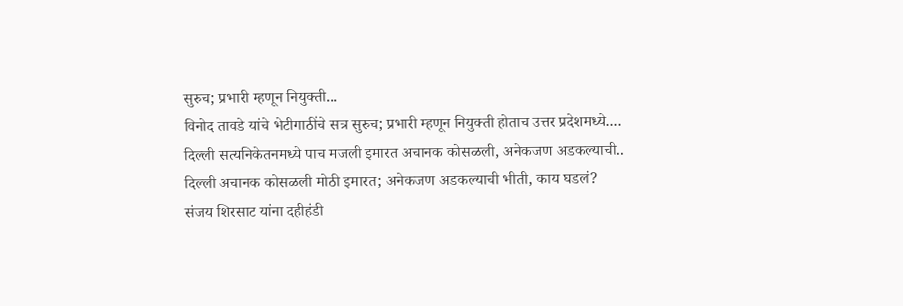सुरुच; प्रभारी म्हणून नियुक्ती...
विनोद तावडे यांचे भेटीगाठींचे सत्र सुरुच; प्रभारी म्हणून नियुक्ती होताच उत्तर प्रदेशमध्ये....
दिल्ली सत्यनिकेतनमध्ये पाच मजली इमारत अचानक कोसळली, अनेकजण अडकल्याची..
दिल्ली अचानक कोसळली मोठी इमारत; अनेकजण अडकल्याची भीती, काय घडलं?
संजय शिरसाट यांना दहीहंडी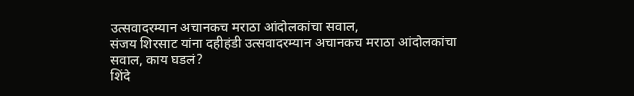उत्सवादरम्यान अचानकच मराठा आंदोलकांचा सवाल,
संजय शिरसाट यांना दहीहंडी उत्सवादरम्यान अचानकच मराठा आंदोलकांचा सवाल, काय घडलं?
शिंदे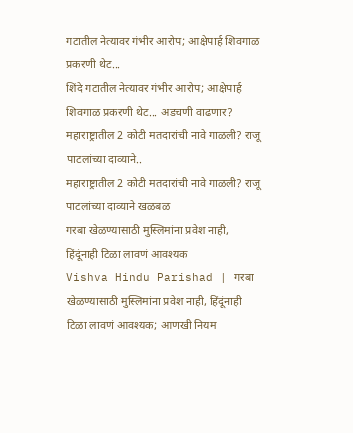गटातील नेत्यावर गंभीर आरोप; आक्षेपार्ह शिवगाळ प्रकरणी थेट...
शिंदे गटातील नेत्यावर गंभीर आरोप; आक्षेपार्ह शिवगाळ प्रकरणी थेट... अडचणी वाढणार?
महाराष्ट्रातील 2 कोटी मतदारांची नावे गाळली? राजू पाटलांच्या दाव्याने..
महाराष्ट्रातील 2 कोटी मतदारांची नावे गाळली? राजू पाटलांच्या दाव्याने खळबळ
गरबा खेळण्यासाठी मुस्लिमांना प्रवेश नाही, हिंदूंनाही टिळा लावणं आवश्यक
Vishva Hindu Parishad | गरबा खेळण्यासाठी मुस्लिमांना प्रवेश नाही, हिंदूंनाही टिळा लावणं आवश्यक; आणखी नियम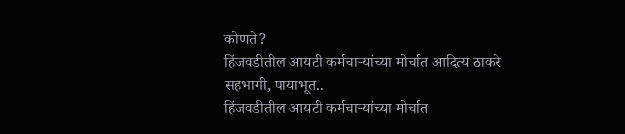कोणते?
हिंजवडीतील आयटी कर्मचाऱ्यांच्या मोर्चात आदित्य ठाकरे सहभागी, पायाभूत..
हिंजवडीतील आयटी कर्मचाऱ्यांच्या मोर्चात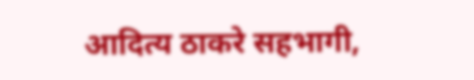आदित्य ठाकरे सहभागी,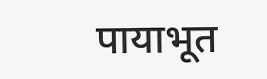पायाभूत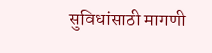सुविधांसाठी मागणी